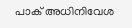പാക് അധിനിവേശ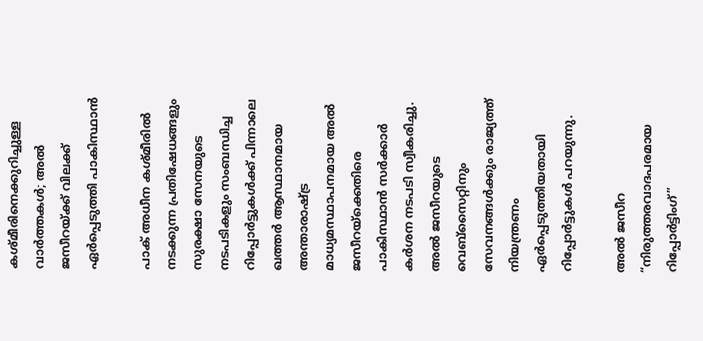കശ്മീരിനെക്കുറിച്ചുള്ള വാർത്തകൾ; അൽ ജസീറയ്ക്ക് വിലക്ക് ഏർപ്പെടുത്തി പാകിസ്ഥാൻ

പാക് അധീന കശ്മീരിൽ നടക്കുന്ന പ്രതിഷേധങ്ങളും സുരക്ഷാ സേനയുടെ നടപടികളും സംബന്ധിച്ച റിപ്പോർട്ടുകൾക്ക് പിന്നാലെ ഖത്തർ ആസ്ഥാനമായ അന്താരാഷ്ട്ര മാധ്യമസ്ഥാപനമായ അൽ ജസീറയ്‌ക്കെതിരെ പാകിസ്ഥാൻ സർക്കാർ കർശന നടപടി സ്വീകരിച്ചു. അൽ ജസീറയുടെ വെബ്‌സൈറ്റിനും സേവനങ്ങൾക്കും രാജ്യത്ത് നിയന്ത്രണം ഏർപ്പെടുത്തിയതായി റിപ്പോർട്ടുകൾ പറയുന്നു.

അൽ ജസീറ “നിരുത്തരവാദപരമായ റിപ്പോർട്ടിംഗ്”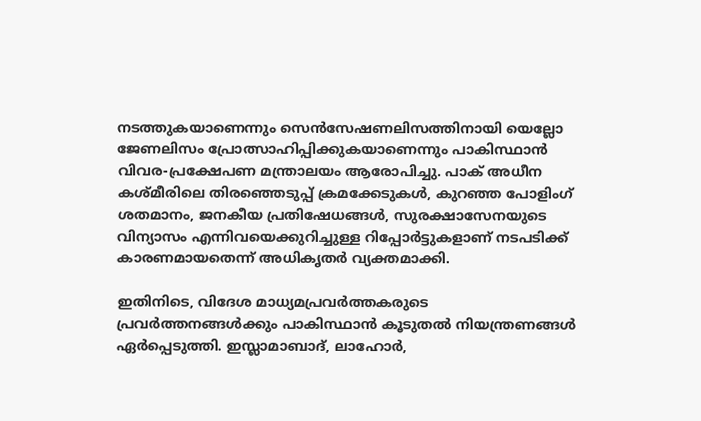നടത്തുകയാണെന്നും സെൻസേഷണലിസത്തിനായി യെല്ലോ ജേണലിസം പ്രോത്സാഹിപ്പിക്കുകയാണെന്നും പാകിസ്ഥാൻ വിവര-പ്രക്ഷേപണ മന്ത്രാലയം ആരോപിച്ചു. പാക് അധീന കശ്മീരിലെ തിരഞ്ഞെടുപ്പ് ക്രമക്കേടുകൾ, കുറഞ്ഞ പോളിംഗ് ശതമാനം, ജനകീയ പ്രതിഷേധങ്ങൾ, സുരക്ഷാസേനയുടെ വിന്യാസം എന്നിവയെക്കുറിച്ചുള്ള റിപ്പോർട്ടുകളാണ് നടപടിക്ക് കാരണമായതെന്ന് അധികൃതർ വ്യക്തമാക്കി.

ഇതിനിടെ, വിദേശ മാധ്യമപ്രവർത്തകരുടെ പ്രവർത്തനങ്ങൾക്കും പാകിസ്ഥാൻ കൂടുതൽ നിയന്ത്രണങ്ങൾ ഏർപ്പെടുത്തി. ഇസ്ലാമാബാദ്, ലാഹോർ,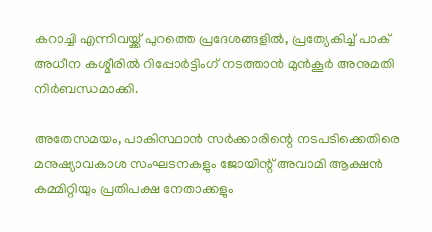കറാച്ചി എന്നിവയ്ക്ക് പുറത്തെ പ്രദേശങ്ങളിൽ, പ്രത്യേകിച്ച് പാക് അധീന കശ്മീരിൽ റിപ്പോർട്ടിംഗ് നടത്താൻ മുൻകൂർ അനുമതി നിർബന്ധമാക്കി.

അതേസമയം, പാകിസ്ഥാൻ സർക്കാരിന്റെ നടപടിക്കെതിരെ മനുഷ്യാവകാശ സംഘടനകളും ജോയിന്റ് അവാമി ആക്ഷൻ കമ്മിറ്റിയും പ്രതിപക്ഷ നേതാക്കളും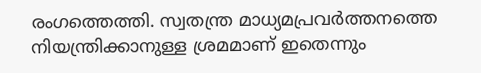രംഗത്തെത്തി. സ്വതന്ത്ര മാധ്യമപ്രവർത്തനത്തെ നിയന്ത്രിക്കാനുള്ള ശ്രമമാണ് ഇതെന്നും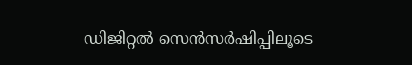ഡിജിറ്റൽ സെൻസർഷിപ്പിലൂടെ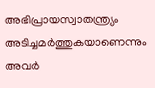അഭിപ്രായസ്വാതന്ത്ര്യം അടിച്ചമർത്തുകയാണെന്നും അവർ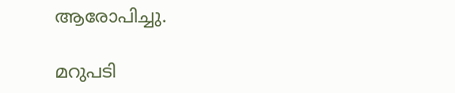ആരോപിച്ചു.

മറുപടി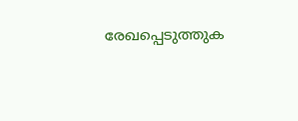രേഖപ്പെടുത്തുക